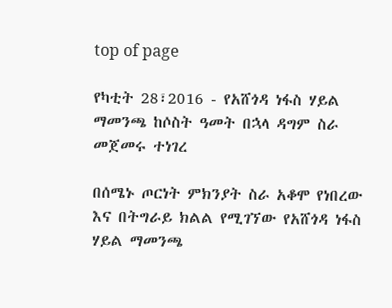top of page

የካቲት 28፣2016 - የአሸጎዳ ነፋስ ሃይል ማመንጫ ከሶስት ዓመት በኋላ ዳግም ስራ መጀመሩ ተነገረ

በሰሜኑ ጦርነት ምክንያት ስራ አቆሞ የነበረው እና በትግራይ ክልል የሚገኘው የአሸጎዳ ነፋስ ሃይል ማመንጫ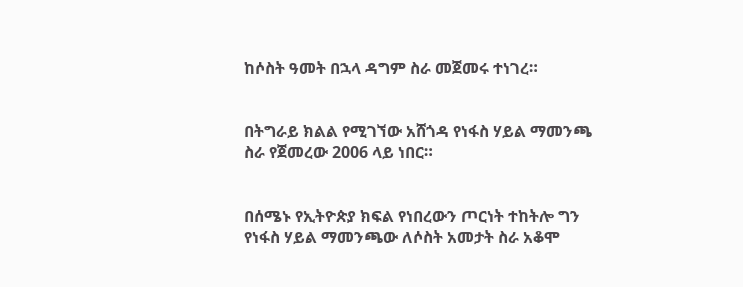ከሶስት ዓመት በኋላ ዳግም ስራ መጀመሩ ተነገረ።


በትግራይ ክልል የሚገኘው አሸጎዳ የነፋስ ሃይል ማመንጫ ስራ የጀመረው 2006 ላይ ነበር።


በሰሜኑ የኢትዮጵያ ክፍል የነበረውን ጦርነት ተከትሎ ግን የነፋስ ሃይል ማመንጫው ለሶስት አመታት ስራ አቆሞ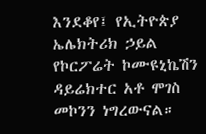እንደቆየ፤ የኢትዮጵያ ኤሌክትሪክ ኃይል የኮርፖሬት ኮሙዩኒኬሽን ዳይሬክተር አቶ ሞገስ መኮንን ነግረውናል።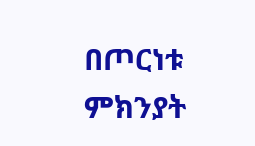በጦርነቱ ምክንያት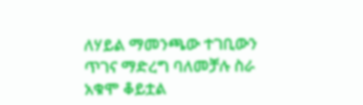ለሃይል ማመንጫው ተገቢውን ጥገና ማድረግ ባለመቻሉ ስራ አቁሞ ቆይቷል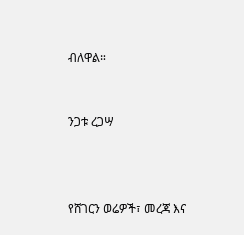ብለዋል።


ንጋቱ ረጋሣ



የሸገርን ወሬዎች፣ መረጃ እና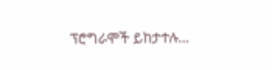ፕሮግራሞች ይከታተሉ…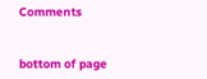Comments


bottom of page